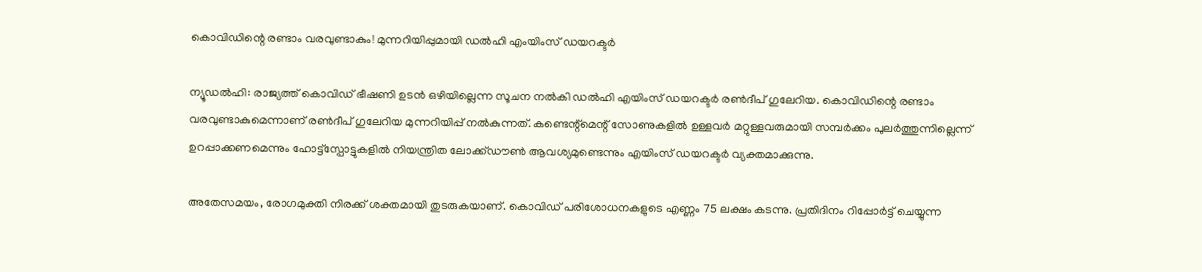കൊവിഡിന്റെ രണ്ടാം വരവുണ്ടാകും! മുന്നറിയിപ്പുമായി ഡല്‍ഹി എംയിംസ് ഡയറക്ടര്‍

ന്യൂഡല്‍ഹി: രാജ്യത്ത് കൊവിഡ് ഭീഷണി ഉടന്‍ ഒഴിയില്ലെന്ന സൂചന നല്‍കി ഡല്‍ഹി എയിംസ് ഡയറക്ടര്‍ രണ്‍ദീപ് ഗുലേറിയ. കൊവിഡിന്റെ രണ്ടാം വരവുണ്ടാകുമെന്നാണ് രണ്‍ദീപ് ഗുലേറിയ മുന്നറിയിപ്പ് നല്‍കുന്നത്. കണ്ടെന്റ്മെന്റ് സോണുകളില്‍ ഉള്ളവര്‍ മറ്റുള്ളവരുമായി സമ്പര്‍ക്കം പുലര്‍ത്തുന്നില്ലെന്ന് ഉറപ്പാക്കണമെന്നും ഹോട്ട്സ്പോട്ടുകളില്‍ നിയന്ത്രിത ലോക്ക്ഡൗണ്‍ ആവശ്യമുണ്ടെന്നും എയിംസ് ഡയറക്ടര്‍ വ്യക്തമാക്കുന്നു.

അതേസമയം, രോഗമുക്തി നിരക്ക് ശക്തമായി തുടരുകയാണ്. കൊവിഡ് പരിശോധനകളുടെ എണ്ണം 75 ലക്ഷം കടന്നു. പ്രതിദിനം റിപ്പോര്‍ട്ട് ചെയ്യുന്ന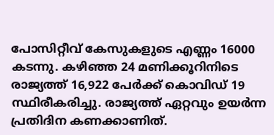പോസിറ്റീവ് കേസുകളുടെ എണ്ണം 16000 കടന്നു. കഴിഞ്ഞ 24 മണിക്കൂറിനിടെ രാജ്യത്ത് 16,922 പേര്‍ക്ക് കൊവിഡ് 19 സ്ഥിരീകരിച്ചു. രാജ്യത്ത് ഏറ്റവും ഉയര്‍ന്ന പ്രതിദിന കണക്കാണിത്.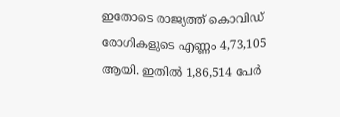ഇതോടെ രാജ്യത്ത് കൊവിഡ് രോഗികളുടെ എണ്ണം 4,73,105 ആയി. ഇതില്‍ 1,86,514 പേര്‍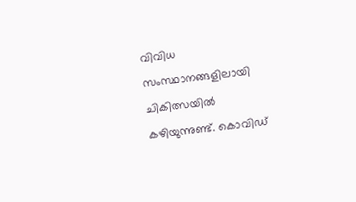വിവിധ സംസ്ഥാനങ്ങളിലായി ചികിത്സയില്‍ കഴിയുന്നുണ്ട്. കൊവിഡ്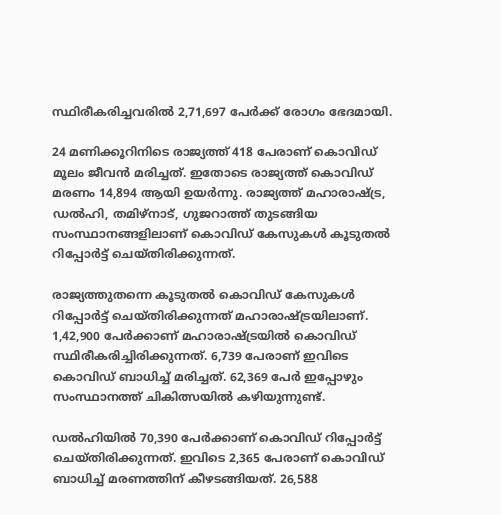സ്ഥിരീകരിച്ചവരില്‍ 2,71,697 പേര്‍ക്ക് രോഗം ഭേദമായി.

24 മണിക്കൂറിനിടെ രാജ്യത്ത് 418 പേരാണ് കൊവിഡ് മൂലം ജീവന്‍ മരിച്ചത്. ഇതോടെ രാജ്യത്ത് കൊവിഡ് മരണം 14,894 ആയി ഉയര്‍ന്നു. രാജ്യത്ത് മഹാരാഷ്ട്ര, ഡല്‍ഹി, തമിഴ്നാട്, ഗുജറാത്ത് തുടങ്ങിയ സംസ്ഥാനങ്ങളിലാണ് കൊവിഡ് കേസുകള്‍ കൂടുതല്‍ റിപ്പോര്‍ട്ട് ചെയ്തിരിക്കുന്നത്.

രാജ്യത്തുതന്നെ കൂടുതല്‍ കൊവിഡ് കേസുകള്‍ റിപ്പോര്‍ട്ട് ചെയ്തിരിക്കുന്നത് മഹാരാഷ്ട്രയിലാണ്. 1,42,900 പേര്‍ക്കാണ് മഹാരാഷ്ട്രയില്‍ കൊവിഡ് സ്ഥിരീകരിച്ചിരിക്കുന്നത്. 6,739 പേരാണ് ഇവിടെ കൊവിഡ് ബാധിച്ച് മരിച്ചത്. 62,369 പേര്‍ ഇപ്പോഴും സംസ്ഥാനത്ത് ചികിത്സയില്‍ കഴിയുന്നുണ്ട്.

ഡല്‍ഹിയില്‍ 70,390 പേര്‍ക്കാണ് കൊവിഡ് റിപ്പോര്‍ട്ട് ചെയ്തിരിക്കുന്നത്. ഇവിടെ 2,365 പേരാണ് കൊവിഡ് ബാധിച്ച് മരണത്തിന് കീഴടങ്ങിയത്. 26,588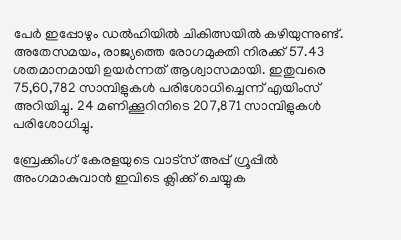പേര്‍ ഇപ്പോഴും ഡല്‍ഹിയില്‍ ചികിത്സയില്‍ കഴിയുന്നുണ്ട്. അതേസമയം, രാജ്യത്തെ രോഗമുക്തി നിരക്ക് 57.43 ശതമാനമായി ഉയര്‍ന്നത് ആശ്വാസമായി. ഇതുവരെ 75,60,782 സാമ്പിളുകള്‍ പരിശോധിച്ചെന്ന് എയിംസ് അറിയിച്ചു. 24 മണിക്കൂറിനിടെ 207,871 സാമ്പിളുകള്‍ പരിശോധിച്ചു.

ബ്രേക്കിംഗ് കേരളയുടെ വാട്സ് അപ്പ് ഗ്രൂപ്പിൽ അംഗമാകുവാൻ ഇവിടെ ക്ലിക്ക് ചെയ്യുക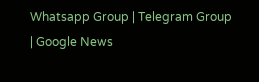Whatsapp Group | Telegram Group | Google News